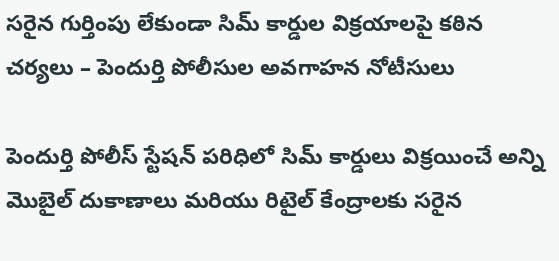సరైన గుర్తింపు లేకుండా సిమ్ కార్డుల విక్రయాలపై కఠిన చర్యలు – పెందుర్తి పోలీసుల అవగాహన నోటీసులు

పెందుర్తి పోలీస్ స్టేషన్ పరిధిలో సిమ్ కార్డులు విక్రయించే అన్ని మొబైల్ దుకాణాలు మరియు రిటైల్ కేంద్రాలకు సరైన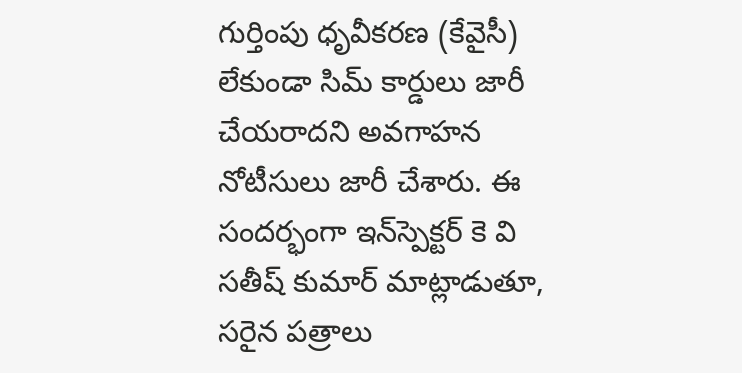గుర్తింపు ధృవీకరణ (కేవైసీ) లేకుండా సిమ్ కార్డులు జారీ చేయరాదని అవగాహన నోటీసులు జారీ చేశారు. ఈ సందర్భంగా ఇన్‌స్పెక్టర్ కె వి సతీష్ కుమార్ మాట్లాడుతూ, సరైన పత్రాలు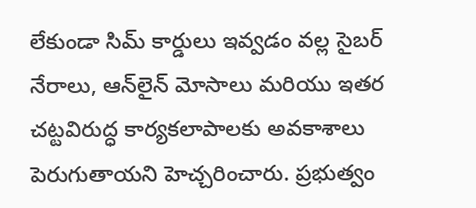లేకుండా సిమ్ కార్డులు ఇవ్వడం వల్ల సైబర్ నేరాలు, ఆన్‌లైన్ మోసాలు మరియు ఇతర చట్టవిరుద్ధ కార్యకలాపాలకు అవకాశాలు పెరుగుతాయని హెచ్చరించారు. ప్రభుత్వం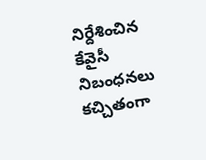నిర్దేశించిన కేవైసీ నిబంధనలు కచ్చితంగా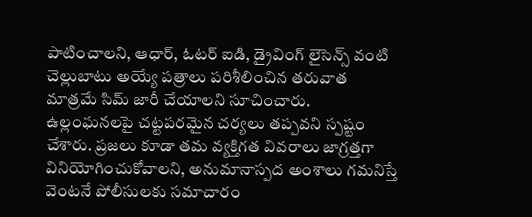పాటించాలని, ఆధార్, ఓటర్ ఐడి, డ్రైవింగ్ లైసెన్స్ వంటి చెల్లుబాటు అయ్యే పత్రాలు పరిశీలించిన తరువాత మాత్రమే సిమ్ జారీ చేయాలని సూచించారు. ఉల్లంఘనలపై చట్టపరమైన చర్యలు తప్పవని స్పష్టం చేశారు. ప్రజలు కూడా తమ వ్యక్తిగత వివరాలు జాగ్రత్తగా వినియోగించుకోవాలని, అనుమానాస్పద అంశాలు గమనిస్తే వెంటనే పోలీసులకు సమాచారం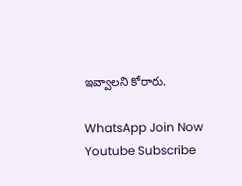ఇవ్వాలని కోరారు.

WhatsApp Join Now
Youtube Subscribe